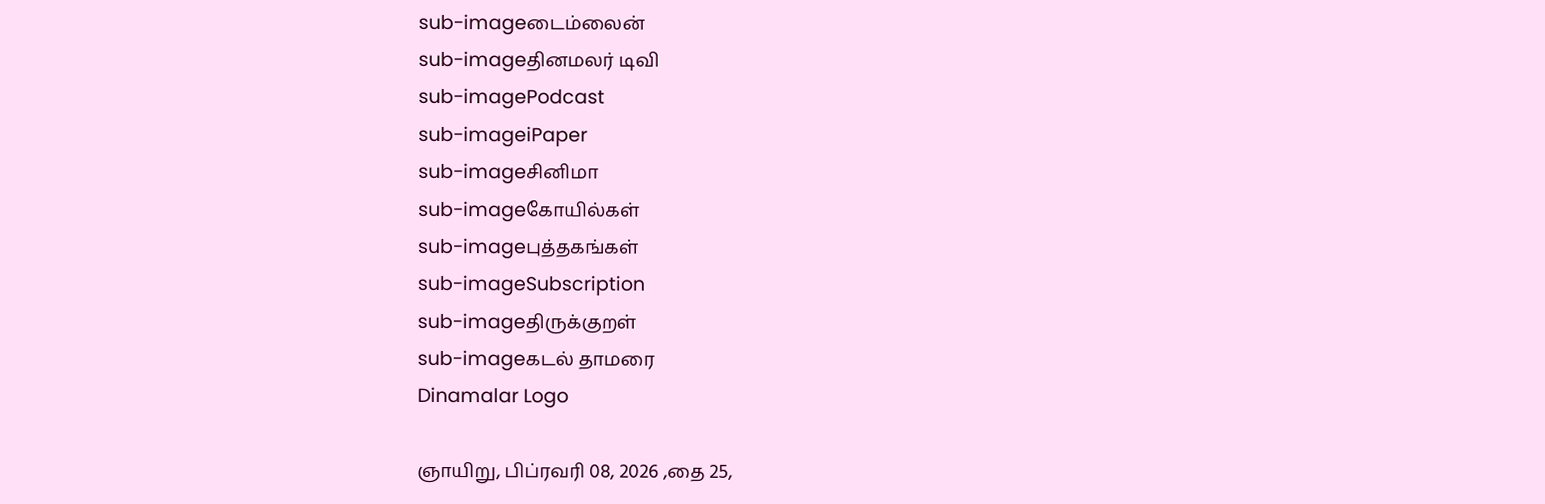sub-imageடைம்லைன்
sub-imageதினமலர் டிவி
sub-imagePodcast
sub-imageiPaper
sub-imageசினிமா
sub-imageகோயில்கள்
sub-imageபுத்தகங்கள்
sub-imageSubscription
sub-imageதிருக்குறள்
sub-imageகடல் தாமரை
Dinamalar Logo

ஞாயிறு, பிப்ரவரி 08, 2026 ,தை 25,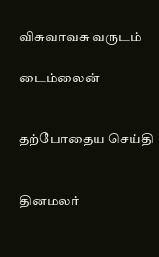விசுவாவசு வருடம்

டைம்லைன்


தற்போதைய செய்தி


தினமலர்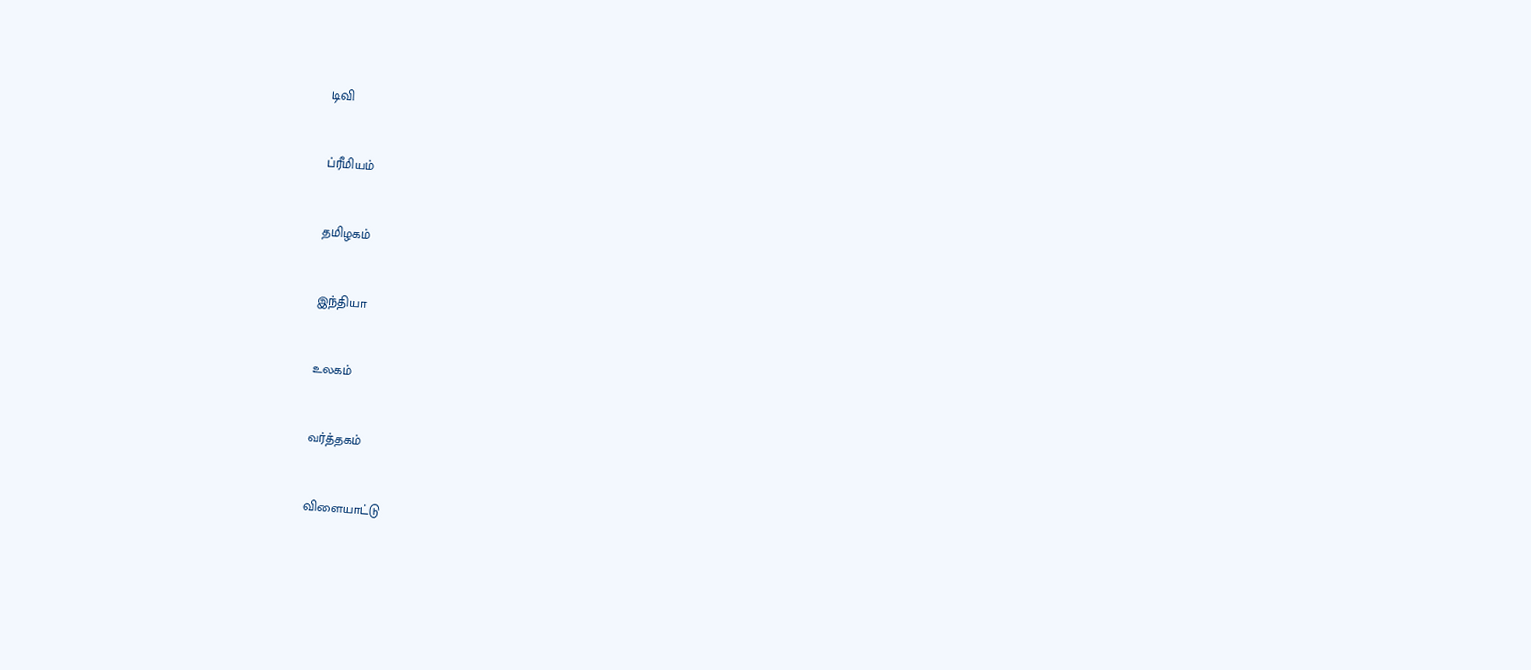டிவி


ப்ரீமியம்


தமிழகம்


இந்தியா


உலகம்


வர்த்தகம்


விளையாட்டு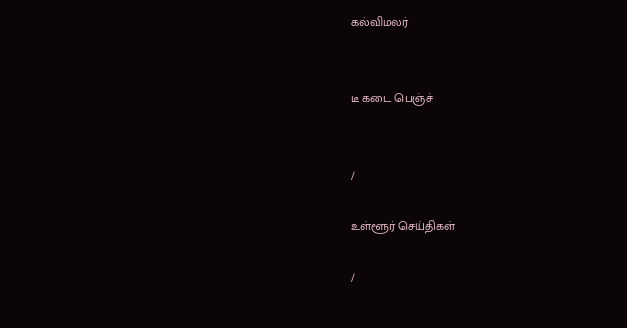கல்விமலர்


டீ கடை பெஞ்ச்


/

உள்ளூர் செய்திகள்

/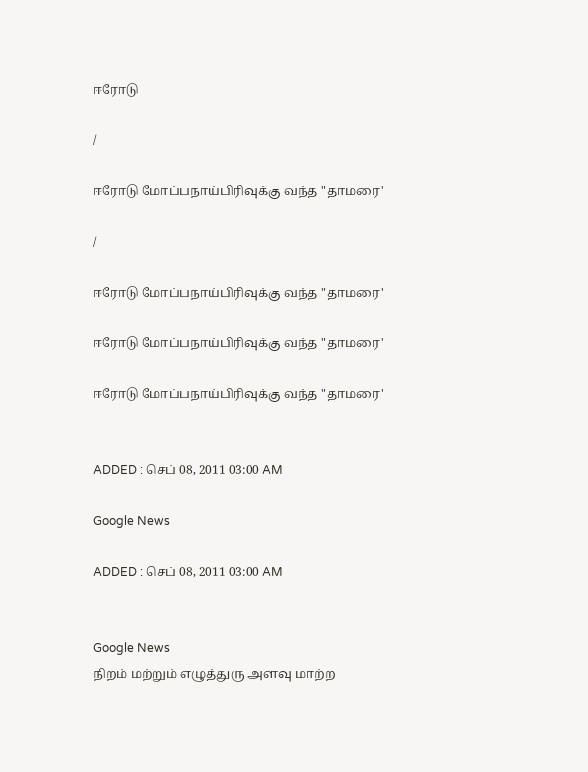ஈரோடு

/

ஈரோடு மோப்பநாய்பிரிவுக்கு வந்த "தாமரை'

/

ஈரோடு மோப்பநாய்பிரிவுக்கு வந்த "தாமரை'

ஈரோடு மோப்பநாய்பிரிவுக்கு வந்த "தாமரை'

ஈரோடு மோப்பநாய்பிரிவுக்கு வந்த "தாமரை'


ADDED : செப் 08, 2011 03:00 AM

Google News

ADDED : செப் 08, 2011 03:00 AM


Google News
நிறம் மற்றும் எழுத்துரு அளவு மாற்ற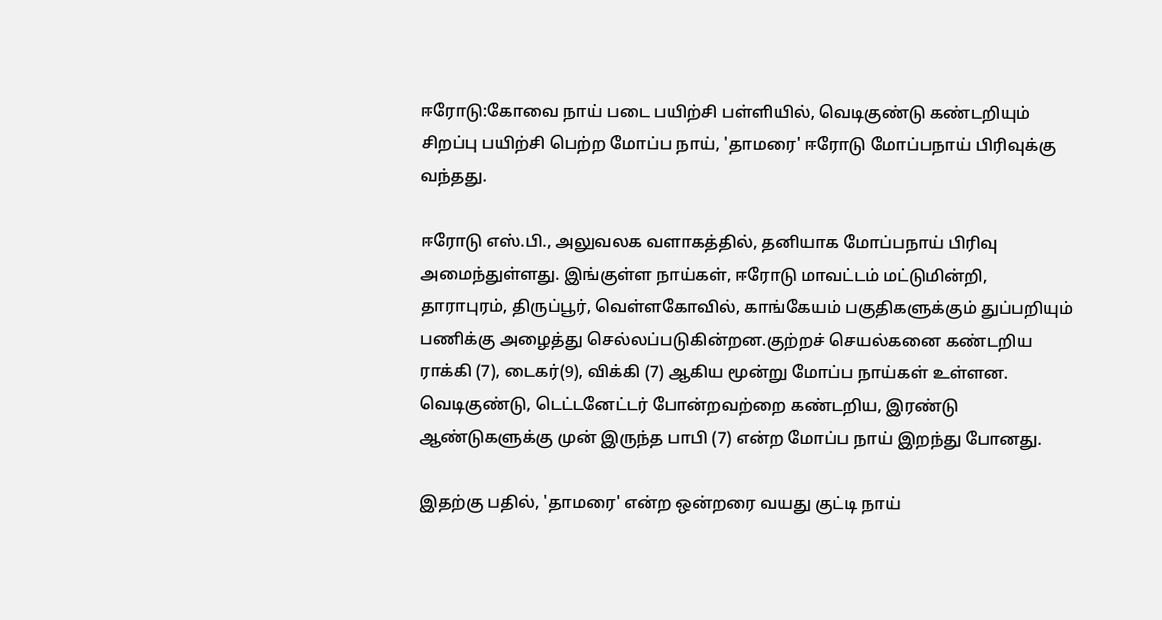ஈரோடு:கோவை நாய் படை பயிற்சி பள்ளியில், வெடிகுண்டு கண்டறியும் சிறப்பு பயிற்சி பெற்ற மோப்ப நாய், 'தாமரை' ஈரோடு மோப்பநாய் பிரிவுக்கு வந்தது.

ஈரோடு எஸ்.பி., அலுவலக வளாகத்தில், தனியாக மோப்பநாய் பிரிவு அமைந்துள்ளது. இங்குள்ள நாய்கள், ஈரோடு மாவட்டம் மட்டுமின்றி, தாராபுரம், திருப்பூர், வெள்ளகோவில், காங்கேயம் பகுதிகளுக்கும் துப்பறியும் பணிக்கு அழைத்து செல்லப்படுகின்றன.குற்றச் செயல்கனை கண்டறிய ராக்கி (7), டைகர்(9), விக்கி (7) ஆகிய மூன்று மோப்ப நாய்கள் உள்ளன. வெடிகுண்டு, டெட்டனேட்டர் போன்றவற்றை கண்டறிய, இரண்டு ஆண்டுகளுக்கு முன் இருந்த பாபி (7) என்ற மோப்ப நாய் இறந்து போனது.

இதற்கு பதில், 'தாமரை' என்ற ஒன்றரை வயது குட்டி நாய்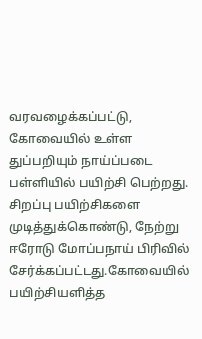வரவழைக்கப்பட்டு, கோவையில் உள்ள துப்பறியும் நாய்ப்படை பள்ளியில் பயிற்சி பெற்றது. சிறப்பு பயிற்சிகளை முடித்துக்கொண்டு, நேற்று ஈரோடு மோப்பநாய் பிரிவில் சேர்க்கப்பட்டது.கோவையில் பயிற்சியளித்த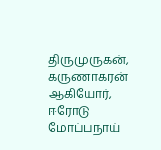திருமுருகன், கருணாகரன் ஆகியோர், ஈரோடு மோப்பநாய்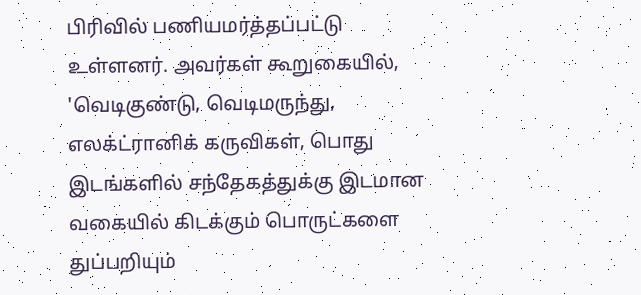பிரிவில் பணியமர்த்தப்பட்டு உள்ளனர். அவர்கள் கூறுகையில், 'வெடிகுண்டு, வெடிமருந்து, எலக்ட்ரானிக் கருவிகள், பொது இடங்களில் சந்தேகத்துக்கு இடமான வகையில் கிடக்கும் பொருட்களை துப்பறியும்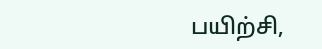பயிற்சி,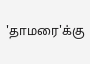'தாமரை'க்கு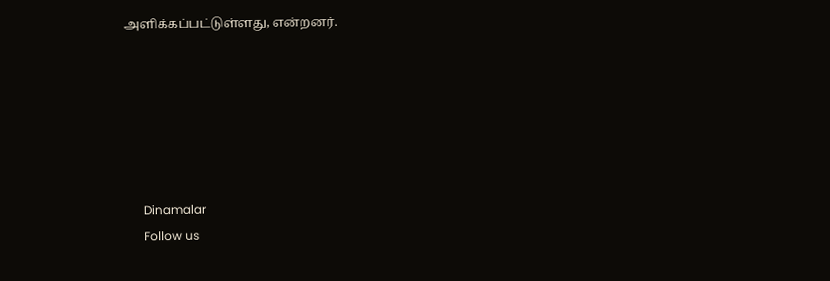அளிக்கப்பட்டுள்ளது, என்றனர்.






      Dinamalar
      Follow us